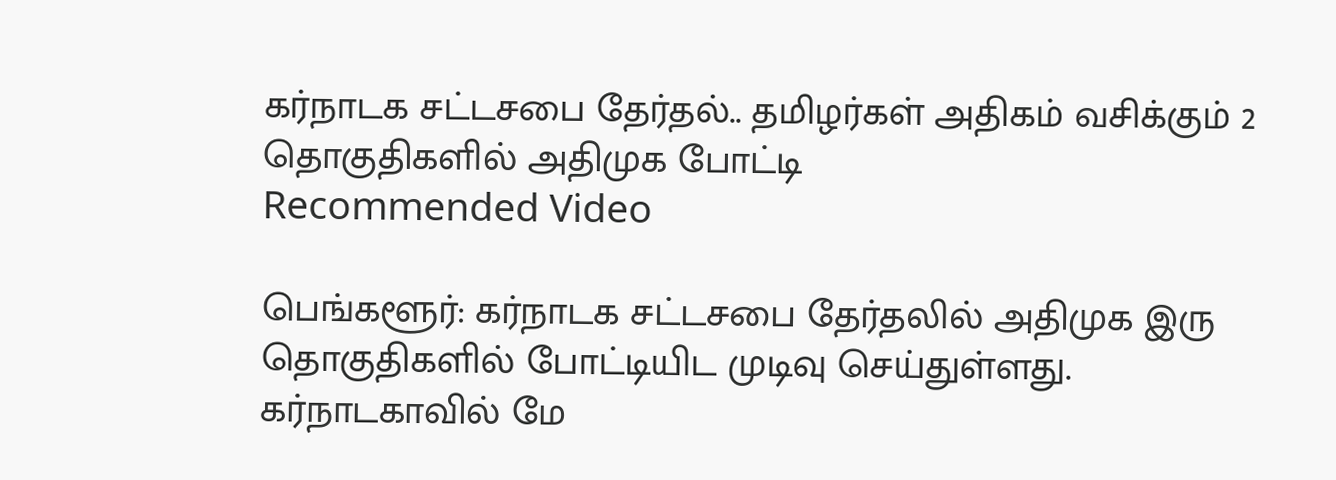கர்நாடக சட்டசபை தேர்தல்.. தமிழர்கள் அதிகம் வசிக்கும் 2 தொகுதிகளில் அதிமுக போட்டி
Recommended Video

பெங்களூர்: கர்நாடக சட்டசபை தேர்தலில் அதிமுக இரு தொகுதிகளில் போட்டியிட முடிவு செய்துள்ளது.
கர்நாடகாவில் மே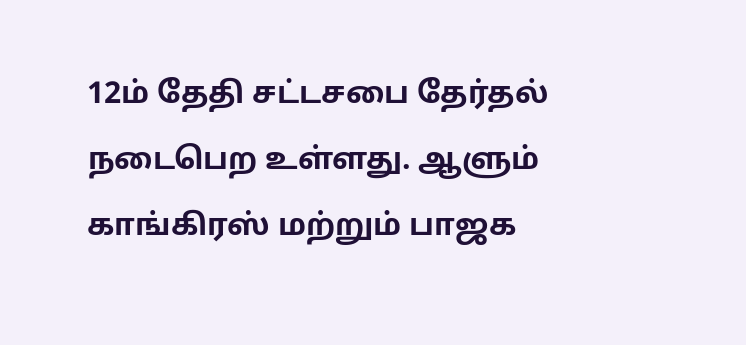12ம் தேதி சட்டசபை தேர்தல் நடைபெற உள்ளது. ஆளும் காங்கிரஸ் மற்றும் பாஜக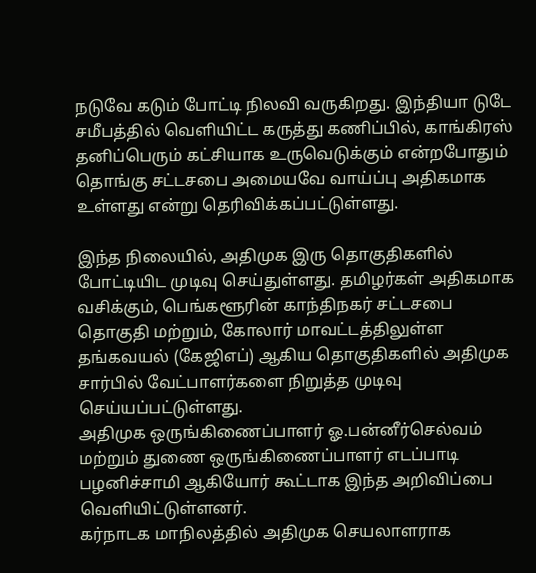நடுவே கடும் போட்டி நிலவி வருகிறது. இந்தியா டுடே சமீபத்தில் வெளியிட்ட கருத்து கணிப்பில், காங்கிரஸ் தனிப்பெரும் கட்சியாக உருவெடுக்கும் என்றபோதும் தொங்கு சட்டசபை அமையவே வாய்ப்பு அதிகமாக உள்ளது என்று தெரிவிக்கப்பட்டுள்ளது.

இந்த நிலையில், அதிமுக இரு தொகுதிகளில் போட்டியிட முடிவு செய்துள்ளது. தமிழர்கள் அதிகமாக வசிக்கும், பெங்களூரின் காந்திநகர் சட்டசபை தொகுதி மற்றும், கோலார் மாவட்டத்திலுள்ள தங்கவயல் (கேஜிஎப்) ஆகிய தொகுதிகளில் அதிமுக சார்பில் வேட்பாளர்களை நிறுத்த முடிவு செய்யப்பட்டுள்ளது.
அதிமுக ஒருங்கிணைப்பாளர் ஓ.பன்னீர்செல்வம் மற்றும் துணை ஒருங்கிணைப்பாளர் எடப்பாடி பழனிச்சாமி ஆகியோர் கூட்டாக இந்த அறிவிப்பை வெளியிட்டுள்ளனர்.
கர்நாடக மாநிலத்தில் அதிமுக செயலாளராக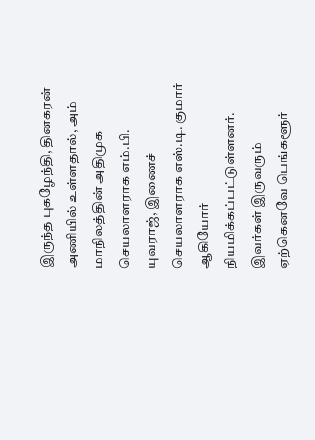இருந்த புகழேந்தி, தினகரன் அணியில் உள்ளதால், அம் மாநிலத்தின் அதிமுக செயலாளராக எம்.பி. யுவராஜ், இணைச் செயலாளராக எஸ்.டி. குமார் ஆகியோர் நியமிக்கப்பட்டுள்ளனர்.
இவர்கள் இருவரும் ஏற்கெனவே பெங்களூர்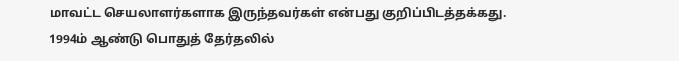மாவட்ட செயலாளர்களாக இருந்தவர்கள் என்பது குறிப்பிடத்தக்கது.
1994ம் ஆண்டு பொதுத் தேர்தலில்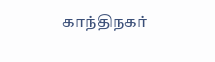காந்திநகர்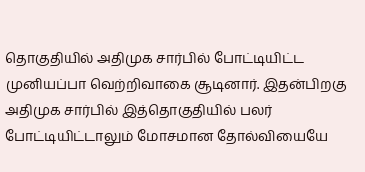தொகுதியில் அதிமுக சார்பில் போட்டியிட்ட முனியப்பா வெற்றிவாகை சூடினார். இதன்பிறகு அதிமுக சார்பில் இத்தொகுதியில் பலர் போட்டியிட்டாலும் மோசமான தோல்வியையே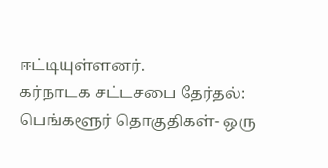ஈட்டியுள்ளனர்.
கர்நாடக சட்டசபை தேர்தல்: பெங்களூர் தொகுதிகள்- ஒரு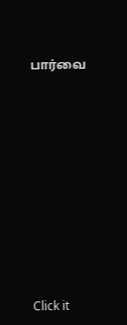பார்வை












Click it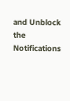and Unblock the Notifications